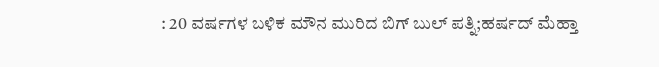: 20 ವರ್ಷಗಳ ಬಳಿಕ ಮೌನ ಮುರಿದ ಬಿಗ್ ಬುಲ್ ಪತ್ನಿ;ಹರ್ಷದ್ ಮೆಹ್ತಾ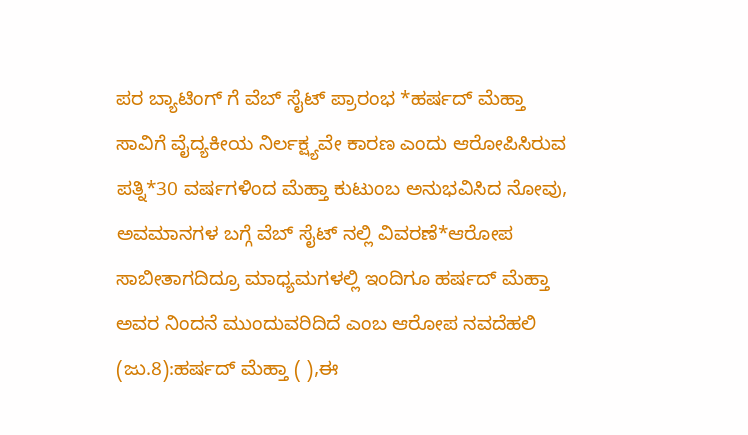ಪರ ಬ್ಯಾಟಿಂಗ್ ಗೆ ವೆಬ್ ಸೈಟ್ ಪ್ರಾರಂಭ *ಹರ್ಷದ್ ಮೆಹ್ತಾ ಸಾವಿಗೆ ವೈದ್ಯಕೀಯ ನಿರ್ಲಕ್ಷ್ಯವೇ ಕಾರಣ ಎಂದು ಆರೋಪಿಸಿರುವ ಪತ್ನಿ*30 ವರ್ಷಗಳಿಂದ ಮೆಹ್ತಾ ಕುಟುಂಬ ಅನುಭವಿಸಿದ ನೋವು, ಅವಮಾನಗಳ ಬಗ್ಗೆ ವೆಬ್ ಸೈಟ್ ನಲ್ಲಿ ವಿವರಣೆ*ಆರೋಪ ಸಾಬೀತಾಗದಿದ್ರೂ ಮಾಧ್ಯಮಗಳಲ್ಲಿ ಇಂದಿಗೂ ಹರ್ಷದ್ ಮೆಹ್ತಾ ಅವರ ನಿಂದನೆ ಮುಂದುವರಿದಿದೆ ಎಂಬ ಆರೋಪ ನವದೆಹಲಿ (ಜು.8):ಹರ್ಷದ್ ಮೆಹ್ತಾ ( ),ಈ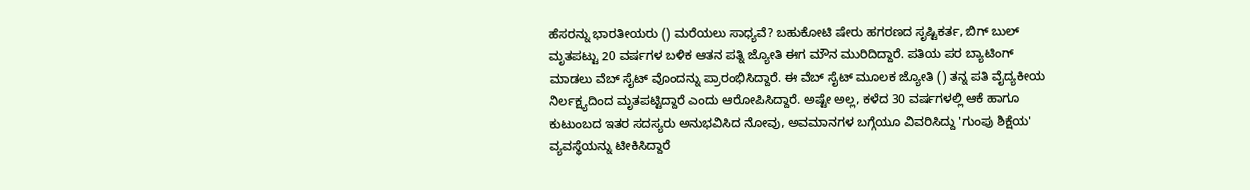ಹೆಸರನ್ನು ಭಾರತೀಯರು () ಮರೆಯಲು ಸಾಧ್ಯವೆ? ಬಹುಕೋಟಿ ಷೇರು ಹಗರಣದ ಸೃಷ್ಟಿಕರ್ತ, ಬಿಗ್ ಬುಲ್ ಮೃತಪಟ್ಟು 20 ವರ್ಷಗಳ ಬಳಿಕ ಆತನ ಪತ್ನಿ ಜ್ಯೋತಿ ಈಗ ಮೌನ ಮುರಿದಿದ್ದಾರೆ. ಪತಿಯ ಪರ ಬ್ಯಾಟಿಂಗ್ ಮಾಡಲು ವೆಬ್ ಸೈಟ್ ವೊಂದನ್ನು ಪ್ರಾರಂಭಿಸಿದ್ದಾರೆ. ಈ ವೆಬ್ ಸೈಟ್ ಮೂಲಕ ಜ್ಯೋತಿ () ತನ್ನ ಪತಿ ವೈದ್ಯಕೀಯ ನಿರ್ಲಕ್ಷ್ಯದಿಂದ ಮೃತಪಟ್ಟಿದ್ದಾರೆ ಎಂದು ಆರೋಪಿಸಿದ್ದಾರೆ. ಅಷ್ಟೇ ಅಲ್ಲ, ಕಳೆದ 30 ವರ್ಷಗಳಲ್ಲಿ ಆಕೆ ಹಾಗೂ ಕುಟುಂಬದ ಇತರ ಸದಸ್ಯರು ಅನುಭವಿಸಿದ ನೋವು, ಅವಮಾನಗಳ ಬಗ್ಗೆಯೂ ವಿವರಿಸಿದ್ದು 'ಗುಂಪು ಶಿಕ್ಷೆಯ' ವ್ಯವಸ್ಥೆಯನ್ನು ಟೀಕಿಸಿದ್ದಾರೆ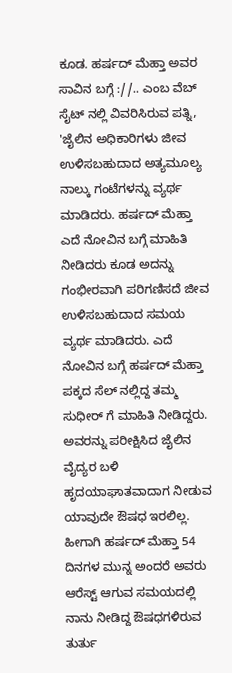ಕೂಡ. ಹರ್ಷದ್ ಮೆಹ್ತಾ ಅವರ ಸಾವಿನ ಬಗ್ಗೆ ://.. ಎಂಬ ವೆಬ್ ಸೈಟ್ ನಲ್ಲಿ ವಿವರಿಸಿರುವ ಪತ್ನಿ, 'ಜೈಲಿನ ಅಧಿಕಾರಿಗಳು ಜೀವ ಉಳಿಸಬಹುದಾದ ಅತ್ಯಮೂಲ್ಯ ನಾಲ್ಕು ಗಂಟೆಗಳನ್ನು ವ್ಯರ್ಥ ಮಾಡಿದರು. ಹರ್ಷದ್ ಮೆಹ್ತಾ ಎದೆ ನೋವಿನ ಬಗ್ಗೆ ಮಾಹಿತಿ ನೀಡಿದರು ಕೂಡ ಅದನ್ನು ಗಂಭೀರವಾಗಿ ಪರಿಗಣಿಸದೆ ಜೀವ ಉಳಿಸಬಹುದಾದ ಸಮಯ ವ್ಯರ್ಥ ಮಾಡಿದರು. ಎದೆ ನೋವಿನ ಬಗ್ಗೆ ಹರ್ಷದ್ ಮೆಹ್ತಾ ಪಕ್ಕದ ಸೆಲ್ ನಲ್ಲಿದ್ದ ತಮ್ಮ ಸುಧೀರ್ ಗೆ ಮಾಹಿತಿ ನೀಡಿದ್ದರು. ಅವರನ್ನು ಪರೀಕ್ಷಿಸಿದ ಜೈಲಿನ ವೈದ್ಯರ ಬಳಿ ಹೃದಯಾಘಾತವಾದಾಗ ನೀಡುವ ಯಾವುದೇ ಔ‍ಷಧ ಇರಲಿಲ್ಲ. ಹೀಗಾಗಿ ಹರ್ಷದ್ ಮೆಹ್ತಾ 54 ದಿನಗಳ ಮುನ್ನ ಅಂದರೆ ಅವರು ಆರೆಸ್ಟ್ ಆಗುವ ಸಮಯದಲ್ಲಿ ನಾನು ನೀಡಿದ್ದ ಔಷಧಗಳಿರುವ ತುರ್ತು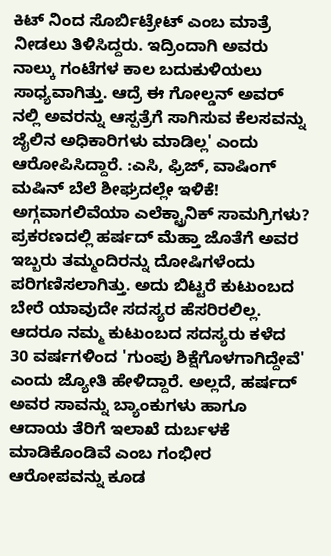ಕಿಟ್ ನಿಂದ ಸೊರ್ಬಿಟ್ರೇಟ್ ಎಂಬ ಮಾತ್ರೆ ನೀಡಲು ತಿಳಿಸಿದ್ದರು. ಇದ್ರಿಂದಾಗಿ ಅವರು ನಾಲ್ಕು ಗಂಟೆಗಳ ಕಾಲ ಬದುಕುಳಿಯಲು ಸಾಧ್ಯವಾಗಿತ್ತು. ಆದ್ರೆ ಈ ಗೋಲ್ಡನ್ ಅವರ್ ನಲ್ಲಿ ಅವರನ್ನು ಆಸ್ಪತ್ರೆಗೆ ಸಾಗಿಸುವ ಕೆಲಸವನ್ನು ಜೈಲಿನ ಅಧಿಕಾರಿಗಳು ಮಾಡಿಲ್ಲ' ಎಂದು ಆರೋಪಿಸಿದ್ದಾರೆ. :ಎಸಿ, ಫ್ರಿಜ್, ವಾಷಿಂಗ್ ಮಷಿನ್ ಬೆಲೆ ಶೀಘ್ರದಲ್ಲೇ ಇಳಿಕೆ! ಅಗ್ಗವಾಗಲಿವೆಯಾ ಎಲೆಕ್ಟ್ರಾನಿಕ್ ಸಾಮಗ್ರಿಗಳು? ಪ್ರಕರಣದಲ್ಲಿ ಹರ್ಷದ್ ಮೆಹ್ತಾ ಜೊತೆಗೆ ಅವರ ಇಬ್ಬರು ತಮ್ಮಂದಿರನ್ನು ದೋಷಿಗಳೆಂದು ಪರಿಗಣಿಸಲಾಗಿತ್ತು. ಅದು ಬಿಟ್ಟರೆ ಕುಟುಂಬದ ಬೇರೆ ಯಾವುದೇ ಸದಸ್ಯರ ಹೆಸರಿರಲಿಲ್ಲ. ಆದರೂ ನಮ್ಮ ಕುಟುಂಬದ ಸದಸ್ಯರು ಕಳೆದ 30 ವರ್ಷಗಳಿಂದ 'ಗುಂಪು ಶಿಕ್ಷೆಗೊಳಗಾಗಿದ್ದೇವೆ' ಎಂದು ಜ್ಯೋತಿ ಹೇಳಿದ್ದಾರೆ. ಅಲ್ಲದೆ, ಹರ್ಷದ್ ಅವರ ಸಾವನ್ನು ಬ್ಯಾಂಕುಗಳು ಹಾಗೂ ಆದಾಯ ತೆರಿಗೆ ಇಲಾಖೆ ದುರ್ಬಳಕೆ ಮಾಡಿಕೊಂಡಿವೆ ಎಂಬ ಗಂಭೀರ ಆರೋಪವನ್ನು ಕೂಡ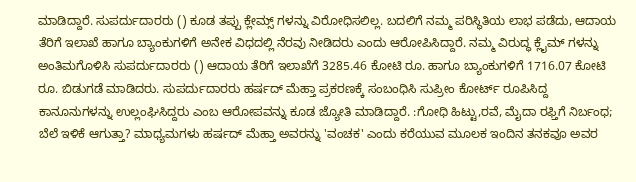ಮಾಡಿದ್ದಾರೆ. ಸುಪರ್ದುದಾರರು () ಕೂಡ ತಪ್ಪು ಕ್ಲೇಮ್ಸ್ ಗಳನ್ನು ವಿರೋಧಿಸಲಿಲ್ಲ. ಬದಲಿಗೆ ನಮ್ಮ ಪರಿಸ್ಥಿತಿಯ ಲಾಭ ಪಡೆದು, ಆದಾಯ ತೆರಿಗೆ ಇಲಾಖೆ ಹಾಗೂ ಬ್ಯಾಂಕುಗಳಿಗೆ ಅನೇಕ ವಿಧದಲ್ಲಿ ನೆರವು ನೀಡಿದರು ಎಂದು ಆರೋಪಿಸಿದ್ದಾರೆ. ನಮ್ಮ ವಿರುದ್ಧ ಕ್ಲೈಮ್ ಗಳನ್ನು ಅಂತಿಮಗೊಳಿಸಿ ಸುಪರ್ದುದಾರರು () ಆದಾಯ ತೆರಿಗೆ ಇಲಾಖೆಗೆ 3285.46 ಕೋಟಿ ರೂ. ಹಾಗೂ ಬ್ಯಾಂಕುಗಳಿಗೆ 1716.07 ಕೋಟಿ ರೂ. ಬಿಡುಗಡೆ ಮಾಡಿದರು. ಸುಪರ್ದುದಾರರು ಹರ್ಷದ್ ಮೆಹ್ತಾ ಪ್ರಕರಣಕ್ಕೆ ಸಂಬಂಧಿಸಿ ಸುಪ್ರೀಂ ಕೋರ್ಟ್ ರೂಪಿಸಿದ್ದ ಕಾನೂನುಗಳನ್ನು ಉಲ್ಲಂಘಿಸಿದ್ದರು ಎಂಬ ಆರೋಪವನ್ನು ಕೂಡ ಜ್ಯೋತಿ ಮಾಡಿದ್ದಾರೆ. :ಗೋಧಿ ಹಿಟ್ಟು,ರವೆ, ಮೈದಾ ರಫ್ತಿಗೆ ನಿರ್ಬಂಧ; ಬೆಲೆ ಇಳಿಕೆ ಆಗುತ್ತಾ? ಮಾಧ್ಯಮಗಳು ಹರ್ಷದ್ ಮೆಹ್ತಾ ಅವರನ್ನು 'ವಂಚಕ' ಎಂದು ಕರೆಯುವ ಮೂಲಕ ಇಂದಿನ ತನಕವೂ ಅವರ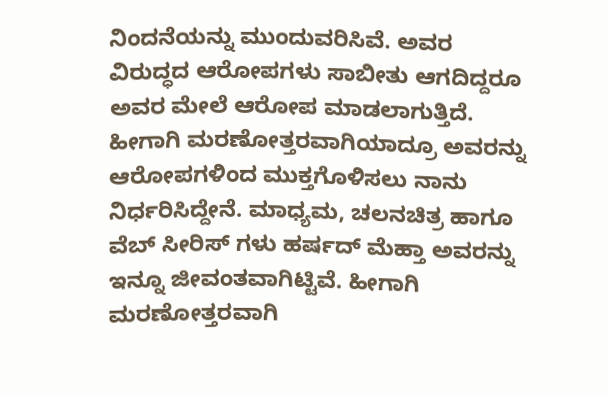ನಿಂದನೆಯನ್ನು ಮುಂದುವರಿಸಿವೆ. ಅವರ ವಿರುದ್ಧದ ಆರೋಪಗಳು ಸಾಬೀತು ಆಗದಿದ್ದರೂ ಅವರ ಮೇಲೆ ಆರೋಪ ಮಾಡಲಾಗುತ್ತಿದೆ. ಹೀಗಾಗಿ ಮರಣೋತ್ತರವಾಗಿಯಾದ್ರೂ ಅವರನ್ನು ಆರೋಪಗಳಿಂದ ಮುಕ್ತಗೊಳಿಸಲು ನಾನು ನಿರ್ಧರಿಸಿದ್ದೇನೆ. ಮಾಧ್ಯಮ, ಚಲನಚಿತ್ರ ಹಾಗೂ ವೆಬ್ ಸೀರಿಸ್ ಗಳು ಹರ್ಷದ್ ಮೆಹ್ತಾ ಅವರನ್ನು ಇನ್ನೂ ಜೀವಂತವಾಗಿಟ್ಟಿವೆ. ಹೀಗಾಗಿ ಮರಣೋತ್ತರವಾಗಿ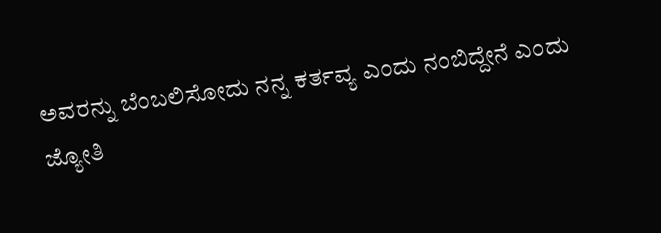ಅವರನ್ನು ಬೆಂಬಲಿಸೋದು ನನ್ನ ಕರ್ತವ್ಯ ಎಂದು ನಂಬಿದ್ದೇನೆ ಎಂದು ಜ್ಯೋತಿ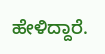ಹೇಳಿದ್ದಾರೆ.